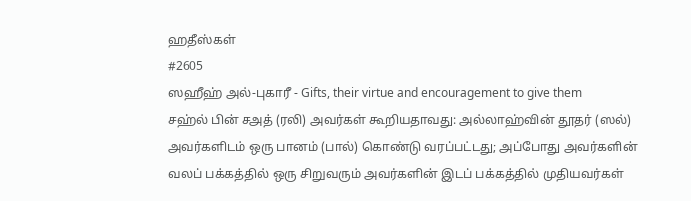ஹதீஸ்கள்
#2605
ஸஹீஹ் அல்-புகாரீ - Gifts, their virtue and encouragement to give them
சஹ்ல் பின் சஅத் (ரலி) அவர்கள் கூறியதாவது: அல்லாஹ்வின் தூதர் (ஸல்) அவர்களிடம் ஒரு பானம் (பால்) கொண்டு வரப்பட்டது; அப்போது அவர்களின் வலப் பக்கத்தில் ஒரு சிறுவரும் அவர்களின் இடப் பக்கத்தில் முதியவர்கள்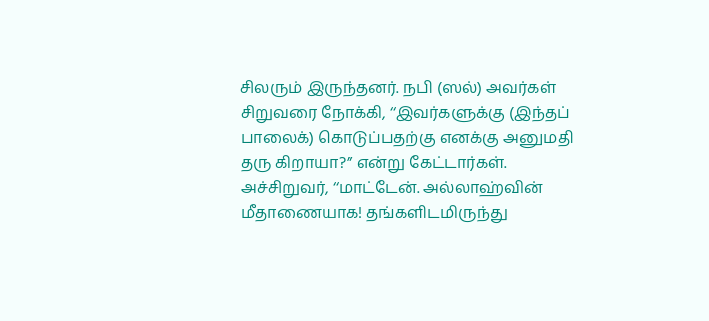சிலரும் இருந்தனர். நபி (ஸல்) அவர்கள் சிறுவரை நோக்கி, ‘‘இவர்களுக்கு (இந்தப் பாலைக்) கொடுப்பதற்கு எனக்கு அனுமதி தரு கிறாயா?” என்று கேட்டார்கள். அச்சிறுவர், ‘‘மாட்டேன். அல்லாஹ்வின் மீதாணையாக! தங்களிடமிருந்து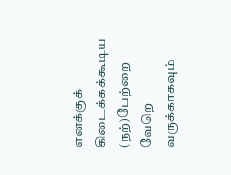எனக்குக் கிடைக்கக்கூடிய (நற்)பேற்றை வேறெ வருக்காகவும்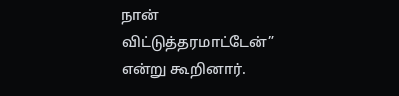நான் விட்டுத்தரமாட்டேன்” என்று கூறினார்.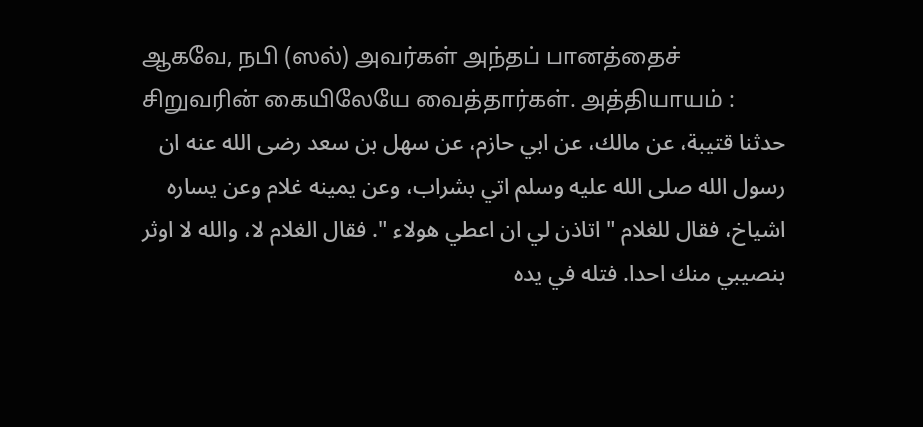ஆகவே, நபி (ஸல்) அவர்கள் அந்தப் பானத்தைச் சிறுவரின் கையிலேயே வைத்தார்கள். அத்தியாயம் :
حدثنا قتيبة، عن مالك، عن ابي حازم، عن سهل بن سعد رضى الله عنه ان رسول الله صلى الله عليه وسلم اتي بشراب، وعن يمينه غلام وعن يساره اشياخ، فقال للغلام " اتاذن لي ان اعطي هولاء ". فقال الغلام لا، والله لا اوثر بنصيبي منك احدا. فتله في يده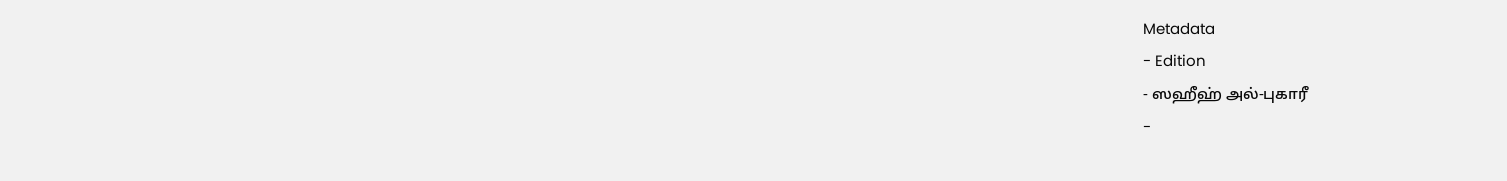Metadata
- Edition
- ஸஹீஹ் அல்-புகாரீ
-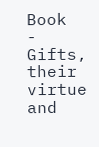Book
- Gifts, their virtue and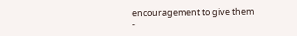encouragement to give them
-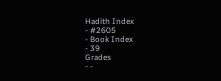Hadith Index
- #2605
- Book Index
- 39
Grades
- -